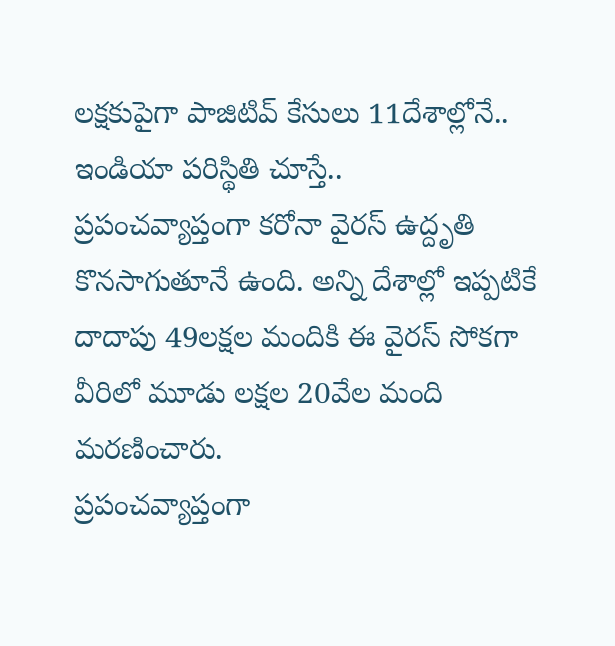లక్షకుపైగా పాజిటివ్ కేసులు 11దేశాల్లోనే.. ఇండియా పరిస్థితి చూస్తే..
ప్రపంచవ్యాప్తంగా కరోనా వైరస్ ఉద్దృతి కొనసాగుతూనే ఉంది. అన్ని దేశాల్లో ఇప్పటికే దాదాపు 49లక్షల మందికి ఈ వైరస్ సోకగా వీరిలో మూడు లక్షల 20వేల మంది మరణించారు.
ప్రపంచవ్యాప్తంగా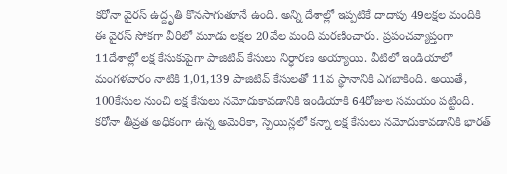కరోనా వైరస్ ఉద్దృతి కొనసాగుతూనే ఉంది. అన్ని దేశాల్లో ఇప్పటికే దాదాపు 49లక్షల మందికి ఈ వైరస్ సోకగా వీరిలో మూడు లక్షల 20వేల మంది మరణించారు. ప్రపంచవ్యాప్తంగా 11దేశాల్లో లక్ష కేసుకుపైగా పాజిటివ్ కేసులు నిర్ధారణ అయ్యాయి. వీటిలో ఇండియాలో మంగళవారం నాటికి 1,01,139 పాజిటివ్ కేసులతో 11వ స్థానానికి ఎగబాకింది. అయితే, 100కేసుల నుంచి లక్ష కేసులు నమోదుకావడానికి ఇండియాకి 64రోజుల సమయం పట్టింది. కరోనా తీవ్రత అధికంగా ఉన్న అమెరికా, స్పెయిన్లలో కన్నా లక్ష కేసులు నమోదుకావడానికి భారత్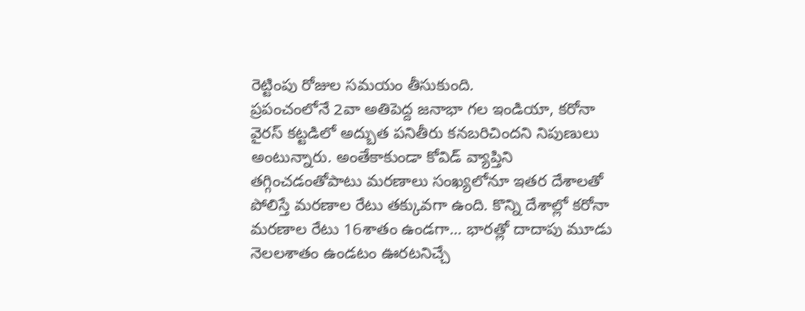రెట్టింపు రోజుల సమయం తీసుకుంది.
ప్రపంచంలోనే 2వా అతిపెద్ద జనాభా గల ఇండియా, కరోనా వైరస్ కట్టడిలో అద్బుత పనితీరు కనబరిచిందని నిపుణులు అంటున్నారు. అంతేకాకుండా కోవిడ్ వ్యాప్తిని తగ్గించడంతోపాటు మరణాలు సంఖ్యలోనూ ఇతర దేశాలతో పోలిస్తే మరణాల రేటు తక్కువగా ఉంది. కొన్ని దేశాల్లో కరోనా మరణాల రేటు 16శాతం ఉండగా... భారత్లో దాదాపు మూడు నెలలశాతం ఉండటం ఊరటనిచ్చే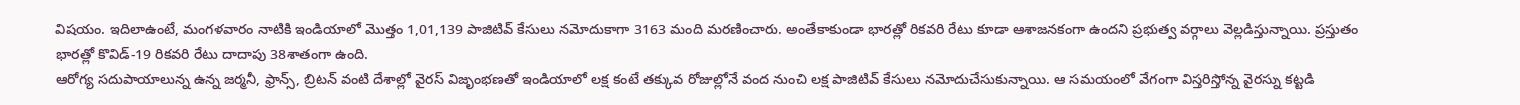విషయం. ఇదిలాఉంటే, మంగళవారం నాటికి ఇండియాలో మొత్తం 1,01,139 పాజిటివ్ కేసులు నమోదుకాగా 3163 మంది మరణించారు. అంతేకాకుండా భారత్లో రికవరి రేటు కూడా ఆశాజనకంగా ఉందని ప్రభుత్వ వర్గాలు వెల్లడిస్తున్నాయి. ప్రస్తుతం భారత్లో కొవిడ్-19 రికవరి రేటు దాదాపు 38శాతంగా ఉంది.
ఆరోగ్య సదుపాయాలున్న ఉన్న జర్మనీ, ఫ్రాన్స్, బ్రిటన్ వంటి దేశాల్లో వైరస్ విజృంభణతో ఇండియాలో లక్ష కంటే తక్కువ రోజుల్లోనే వంద నుంచి లక్ష పాజిటివ్ కేసులు నమోదుచేసుకున్నాయి. ఆ సమయంలో వేగంగా విస్తరిస్తోన్న వైరస్ను కట్టడి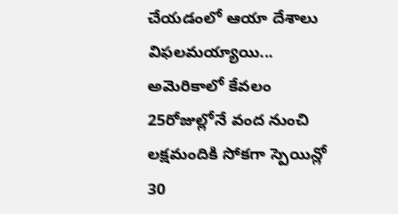చేయడంలో ఆయా దేశాలు విఫలమయ్యాయి...
అమెరికాలో కేవలం 25రోజుల్లోనే వంద నుంచి లక్షమందికి సోకగా స్పెయిన్లో 30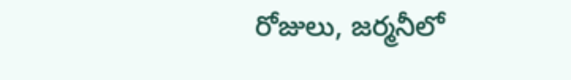రోజులు, జర్మనీలో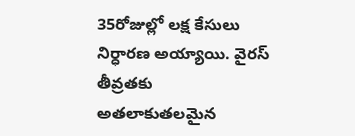35రోజుల్లో లక్ష కేసులు నిర్ధారణ అయ్యాయి. వైరస్ తీవ్రతకు అతలాకుతలమైన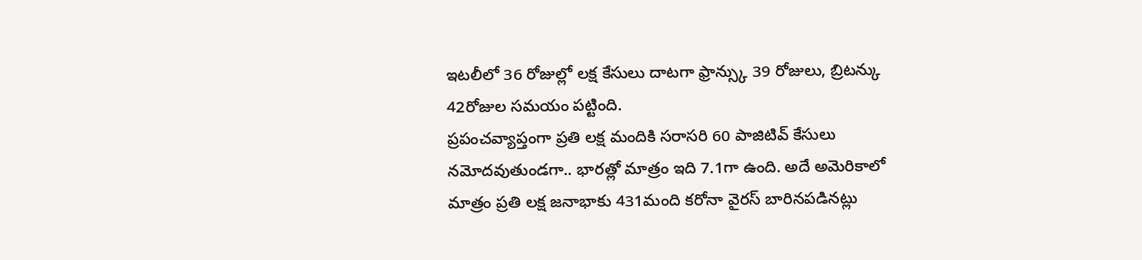ఇటలీలో 36 రోజుల్లో లక్ష కేసులు దాటగా ఫ్రాన్స్కు 39 రోజులు, బ్రిటన్కు 42రోజుల సమయం పట్టింది.
ప్రపంచవ్యాప్తంగా ప్రతి లక్ష మందికి సరాసరి 60 పాజిటివ్ కేసులు నమోదవుతుండగా.. భారత్లో మాత్రం ఇది 7.1గా ఉంది. అదే అమెరికాలో మాత్రం ప్రతి లక్ష జనాభాకు 431మంది కరోనా వైరస్ బారినపడినట్లు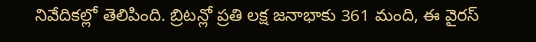నివేదికల్లో తెలిపింది. బ్రిటన్లో ప్రతి లక్ష జనాభాకు 361 మంది, ఈ వైరస్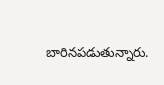బారినపడుతున్నారు.